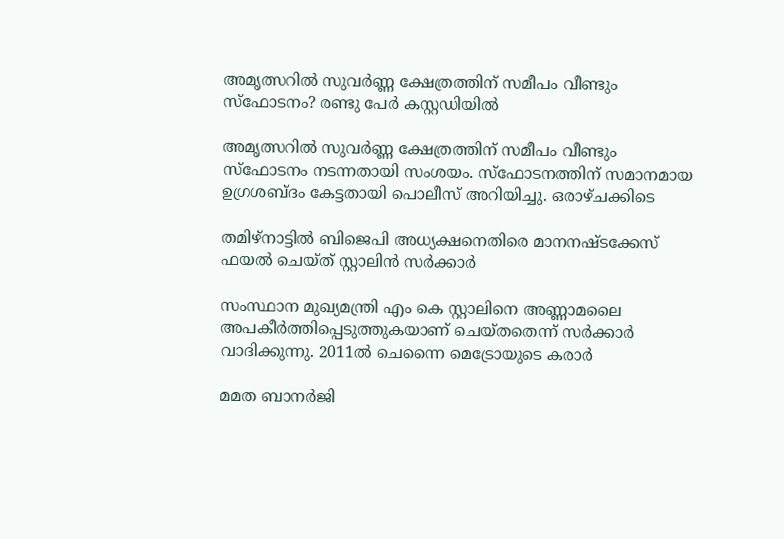അമൃത്സറില്‍ സുവര്‍ണ്ണ ക്ഷേത്രത്തിന് സമീപം വീണ്ടും സ്‌ഫോടനം? രണ്ടു പേര്‍ കസ്റ്റഡിയില്‍

അമൃത്സറില്‍ സുവര്‍ണ്ണ ക്ഷേത്രത്തിന് സമീപം വീണ്ടും സ്‌ഫോടനം നടന്നതായി സംശയം. സ്‌ഫോടനത്തിന് സമാനമായ ഉഗ്രശബ്ദം കേട്ടതായി പൊലീസ് അറിയിച്ചു. ഒരാഴ്ചക്കിടെ

തമിഴ്‌നാട്ടിൽ ബിജെപി അധ്യക്ഷനെതിരെ മാനനഷ്ടക്കേസ് ഫയൽ ചെയ്ത് സ്റ്റാലിൻ സർക്കാർ

സംസ്ഥാന മുഖ്യമന്ത്രി എം കെ സ്റ്റാലിനെ അണ്ണാമലൈ അപകീർത്തിപ്പെടുത്തുകയാണ് ചെയ്തതെന്ന് സർക്കാർ വാദിക്കുന്നു. 2011ൽ ചെന്നൈ മെട്രോയുടെ കരാർ

മമത ബാനര്‍ജി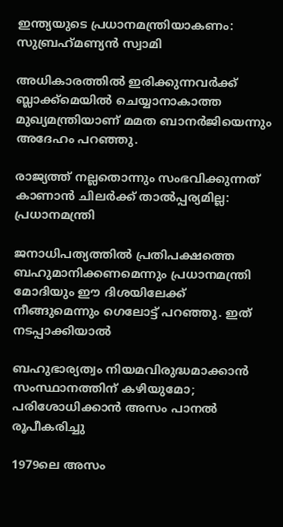ഇന്ത്യയുടെ പ്രധാനമന്ത്രിയാകണം: സുബ്രഹ്‌മണ്യന്‍ സ്വാമി

അധികാരത്തിൽ ഇരിക്കുന്നവർക്ക് ബ്ലാക്ക്‌മെയില്‍ ചെയ്യാനാകാത്ത മുഖ്യമന്ത്രിയാണ് മമത ബാനര്‍ജിയെന്നും അദേഹം പറഞ്ഞു.

രാജ്യത്ത് നല്ലതൊന്നും സംഭവിക്കുന്നത് കാണാൻ ചിലർക്ക് താൽപ്പര്യമില്ല: പ്രധാനമന്ത്രി

ജനാധിപത്യത്തിൽ പ്രതിപക്ഷത്തെ ബഹുമാനിക്കണമെന്നും പ്രധാനമന്ത്രി മോദിയും ഈ ദിശയിലേക്ക് നീങ്ങുമെന്നും ഗെലോട്ട് പറഞ്ഞു. ഇത് നടപ്പാക്കിയാൽ

ബഹുഭാര്യത്വം നിയമവിരുദ്ധമാക്കാൻ സംസ്ഥാനത്തിന് കഴിയുമോ; പരിശോധിക്കാൻ അസം പാനൽ രൂപീകരിച്ചു

1979ലെ അസം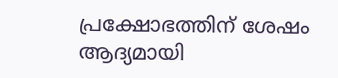പ്രക്ഷോഭത്തിന് ശേഷം ആദ്യമായി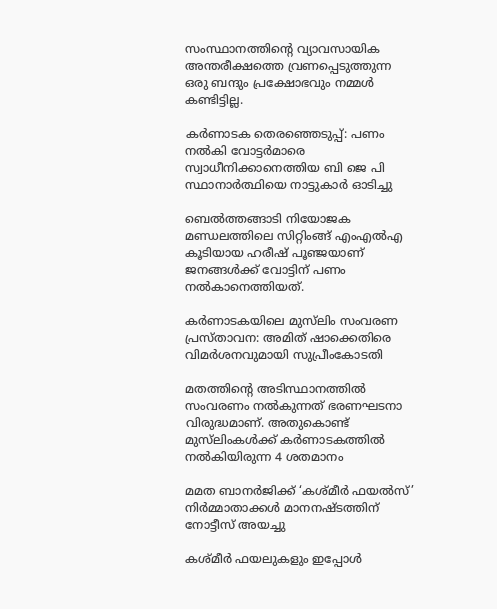സംസ്ഥാനത്തിന്റെ വ്യാവസായിക അന്തരീക്ഷത്തെ വ്രണപ്പെടുത്തുന്ന ഒരു ബന്ദും പ്രക്ഷോഭവും നമ്മൾ കണ്ടിട്ടില്ല.

കർണാടക തെരഞ്ഞെടുപ്പ്: പണം നല്‍കി വോട്ടര്‍മാരെ സ്വാധീനിക്കാനെത്തിയ ബി ജെ പി സ്ഥാനാര്‍ത്ഥിയെ നാട്ടുകാര്‍ ഓടിച്ചു

ബെല്‍ത്തങ്ങാടി നിയോജക മണ്ഡലത്തിലെ സിറ്റിംങ്ങ് എംഎല്‍എ കൂടിയായ ഹരീഷ് പൂഞ്ജയാണ് ജനങ്ങൾക്ക് വോട്ടിന് പണം നല്‍കാനെത്തിയത്.

കർണാടകയിലെ മുസ്‌ലിം സംവരണ പ്രസ്താവന: അമിത് ഷാക്കെതിരെ വിമർശനവുമായി സുപ്രീംകോടതി

മതത്തിന്റെ അടിസ്ഥാനത്തിൽ സംവരണം നൽകുന്നത് ഭരണഘടനാ വിരുദ്ധമാണ്. അതുകൊണ്ട് മുസ്‌ലിംകൾക്ക് കർണാടകത്തിൽ നൽകിയിരുന്ന 4 ശതമാനം

മമത ബാനർജിക്ക് ‘കശ്മീർ ഫയൽസ്’ നിർമ്മാതാക്കൾ മാനനഷ്ടത്തിന് നോട്ടീസ് അയച്ചു

കശ്മീർ ഫയലുകളും ഇപ്പോൾ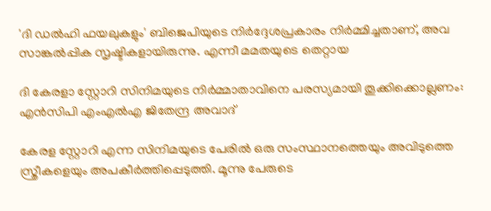'ദി ഡൽഹി ഫയലുകളും' ബിജെപിയുടെ നിർദ്ദേശപ്രകാരം നിർമ്മിച്ചതാണ്, അവ സാങ്കൽപ്പിക സൃഷ്ടികളായിരുന്നു. എന്നീ മമതയുടെ തെറ്റായ

ദി കേരളാ സ്റ്റോറി സിനിമയുടെ നിർമ്മാതാവിനെ പരസ്യമായി തൂക്കിക്കൊല്ലണം: എൻസിപി എംഎൽഎ ജിതേന്ദ്ര അവാദ്

കേരള സ്റ്റോറി എന്ന സിനിമയുടെ പേരിൽ ഒരു സംസ്ഥാനത്തെയും അവിടുത്തെ സ്ത്രീകളെയും അപകീർത്തിപ്പെടുത്തി. മൂന്നു പേരുടെ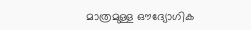മാത്രമുള്ള ഔദ്യോഗിക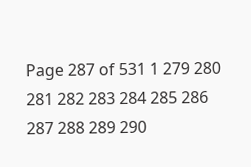Page 287 of 531 1 279 280 281 282 283 284 285 286 287 288 289 290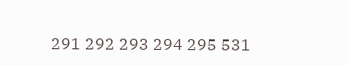291 292 293 294 295 531